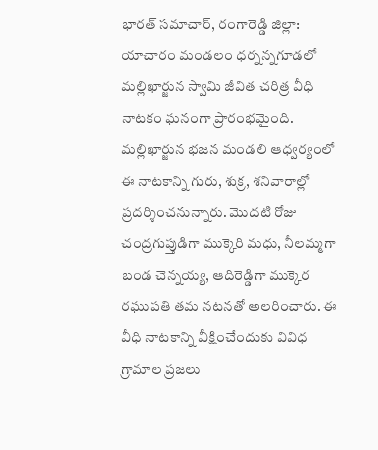భారత్ సమాచార్, రంగారెడ్డి జిల్లా: యాచారం మండలం ధర్నన్నగూడలో మల్లిఖార్జున స్వామి జీవిత చరిత్ర వీధి నాటకం ఘనంగా ప్రారంభమైంది. మల్లిఖార్జున భజన మండలి ఆధ్వర్యంలో ఈ నాటకాన్ని గురు, శుక్ర, శనివారాల్లో ప్రదర్శించనున్నారు. మొదటి రోజు చంద్రగుప్తుడిగా ముక్కెరి మధు, నీలమ్మగా బండ చెన్నయ్య, ఆదిరెడ్డిగా ముక్కెర రఘుపతి తమ నటనతో అలరించారు. ఈ వీధి నాటకాన్ని వీక్షించేందుకు వివిధ గ్రామాల ప్రజలు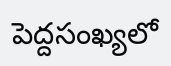పెద్దసంఖ్యలో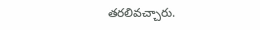తరలివచ్చారు.